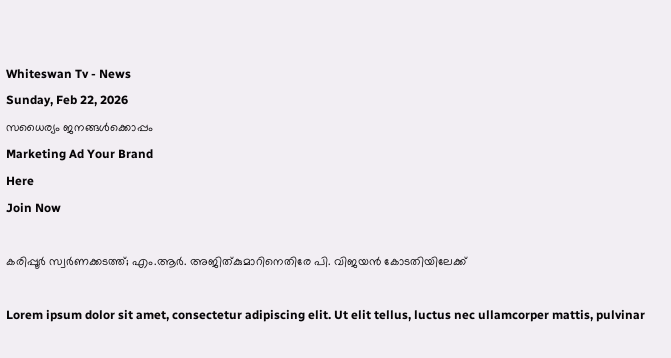Whiteswan Tv - News
Sunday, Feb 22, 2026
സധൈര്യം ജനങ്ങൾക്കൊപ്പം
Marketing Ad Your Brand
Here
Join Now

കരിപ്പൂർ സ്വർണക്കടത്ത്; എം.ആർ. അജിത്കുമാറിനെതിരേ പി. വിജയൻ കോടതിയിലേക്ക്

Lorem ipsum dolor sit amet, consectetur adipiscing elit. Ut elit tellus, luctus nec ullamcorper mattis, pulvinar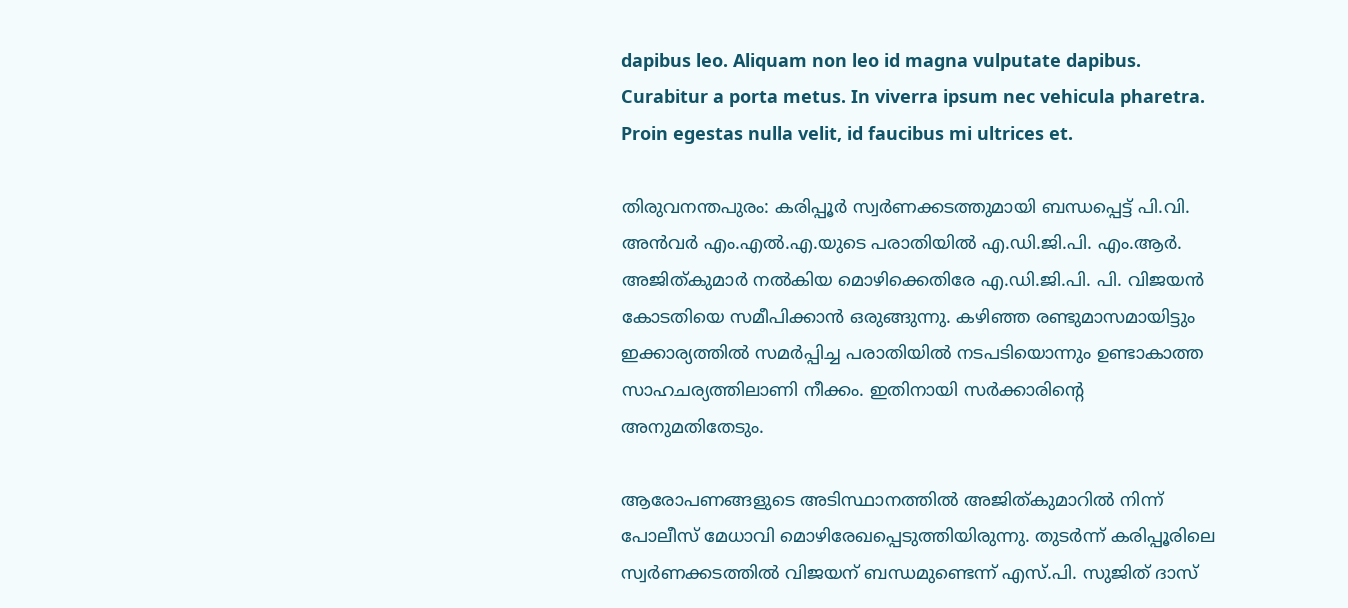dapibus leo. Aliquam non leo id magna vulputate dapibus. Curabitur a porta metus. In viverra ipsum nec vehicula pharetra. Proin egestas nulla velit, id faucibus mi ultrices et.

തിരുവനന്തപുരം: കരിപ്പൂർ സ്വർണക്കടത്തുമായി ബന്ധപ്പെട്ട് പി.വി. അൻവർ എം.എൽ.എ.യുടെ പരാതിയിൽ എ.ഡി.ജി.പി. എം.ആർ. അജിത്കുമാർ നൽകിയ മൊഴിക്കെതിരേ എ.ഡി.ജി.പി. പി. വിജയൻ കോടതിയെ സമീപിക്കാൻ ഒരുങ്ങുന്നു. കഴിഞ്ഞ രണ്ടുമാസമായിട്ടും ഇക്കാര്യത്തിൽ സമർപ്പിച്ച പരാതിയിൽ നടപടിയൊന്നും ഉണ്ടാകാത്ത സാഹചര്യത്തിലാണി നീക്കം. ഇതിനായി സർക്കാരിന്റെ അനുമതിതേടും.

ആരോപണങ്ങളുടെ അടിസ്ഥാനത്തിൽ അജിത്കുമാറിൽ നിന്ന് പോലീസ് മേധാവി മൊഴിരേഖപ്പെടുത്തിയിരുന്നു. തുടർന്ന് കരിപ്പൂരിലെ സ്വർണക്കടത്തിൽ വിജയന് ബന്ധമുണ്ടെന്ന് എസ്.പി. സുജിത് ദാസ്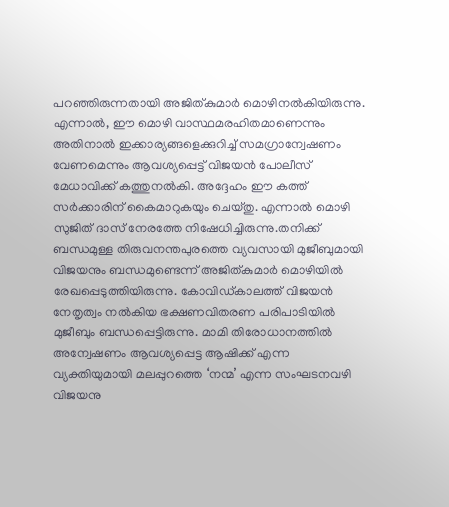പറഞ്ഞിരുന്നതായി അജിത്കുമാർ മൊഴിനൽകിയിരുന്നു. എന്നാൽ, ഈ മൊഴി വാസ്ഥമരഹിതമാണെന്നും അതിനാൽ ഇക്കാര്യങ്ങളെക്കുറിച്ച് സമഗ്രാന്വേഷണം വേണമെന്നും ആവശ്യപ്പെട്ട് വിജയൻ പോലീസ് മേധാവിക്ക് കത്തുനൽകി. അദ്ദേഹം ഈ കത്ത് സർക്കാരിന് കൈമാറുകയും ചെയ്തു. എന്നാൽ മൊഴി സുജിത് ദാസ് നേരത്തേ നിഷേധിച്ചിരുന്നു.തനിക്ക് ബന്ധമുള്ള തിരുവനന്തപുരത്തെ വ്യവസായി മുജീബുമായി വിജയനും ബന്ധമുണ്ടെന്ന്‌ അജിത്കുമാർ മൊഴിയിൽ രേഖപ്പെടുത്തിയിരുന്നു. കോവിഡ്‌കാലത്ത് വിജയൻ നേതൃത്വം നൽകിയ ഭക്ഷണവിതരണ പരിപാടിയിൽ മുജീബും ബന്ധപ്പെട്ടിരുന്നു. മാമി തിരോധാനത്തിൽ അന്വേഷണം ആവശ്യപ്പെട്ട ആഷിക്ക് എന്ന വ്യക്തിയുമായി മലപ്പുറത്തെ ‘നന്മ’ എന്ന സംഘടനവഴി വിജയനു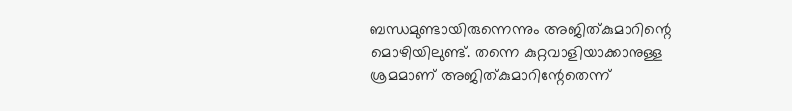ബന്ധമുണ്ടായിരുന്നെന്നും അജിത്കുമാറിന്റെ മൊഴിയിലുണ്ട്. തന്നെ കുറ്റവാളിയാക്കാനുള്ള ശ്രമമാണ് അജിത്കുമാറിന്റേതെന്ന്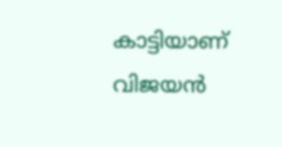കാട്ടിയാണ് വിജയൻ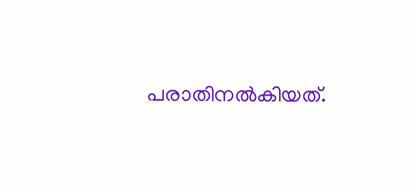പരാതിനൽകിയത്.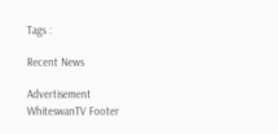Tags :

Recent News

Advertisement
WhiteswanTV Footer